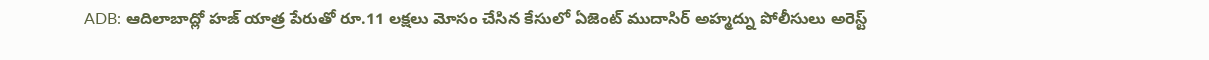ADB: ఆదిలాబాద్లో హజ్ యాత్ర పేరుతో రూ.11 లక్షలు మోసం చేసిన కేసులో ఏజెంట్ ముదాసిర్ అహ్మద్ను పోలీసులు అరెస్ట్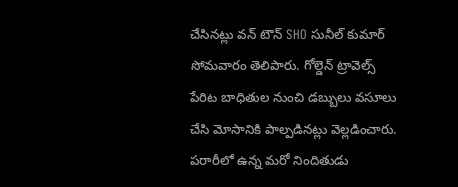చేసినట్లు వన్ టౌన్ SHO సునీల్ కుమార్ సోమవారం తెలిపారు. గోల్డెన్ ట్రావెల్స్ పేరిట బాధితుల నుంచి డబ్బులు వసూలు చేసి మోసానికి పాల్పడినట్లు వెల్లడించారు. పరారీలో ఉన్న మరో నిందితుడు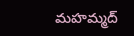మహమ్మద్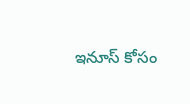ఇనూస్ కోసం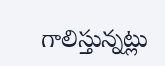గాలిస్తున్నట్లు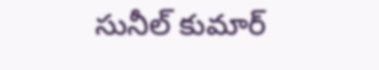సునీల్ కుమార్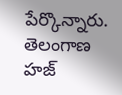పేర్కొన్నారు.
తెలంగాణ
హజ్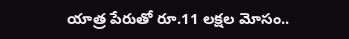యాత్ర పేరుతో రూ.11 లక్షల మోసం..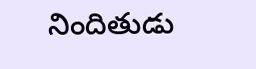నిందితుడు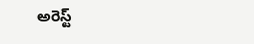అరెస్ట్